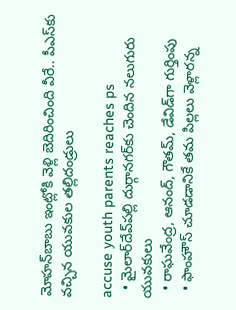మోహన్‌బాబు ఇంట్లోకి వెళ్లి బెదిరించింది వీరే.. పీఎస్‌కు వచ్చిన యువకుల తల్లిదండ్రులు

accuse youth parents reaches ps
  • మైలార్‌దేవ్‌పల్లి దుర్గానగర్‌కు చెందిన నలుగురు యువకులు
  • రాఘవేంద్ర, ఆనంద్, గౌతమ్, డేవిడ్‌గా గుర్తింపు
  • ఫాంహౌస్‌ చూడడానికే తమ పిల్లలు వెళ్లారన్న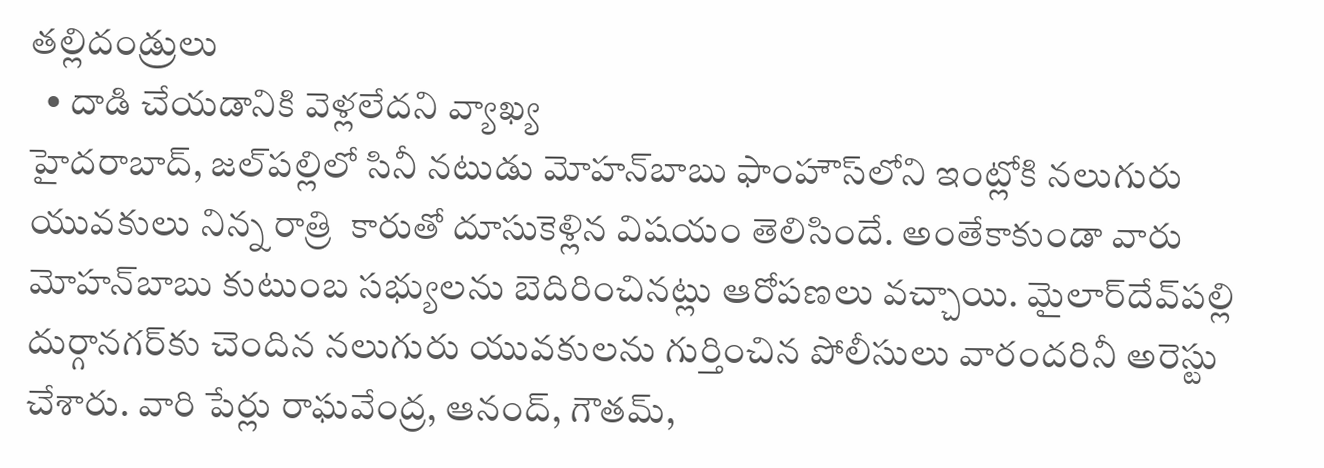తల్లిదండ్రులు
  • దాడి చేయడానికి వెళ్లలేదని వ్యాఖ్య
హైదరాబాద్‌, జల్‌పల్లిలో సినీ నటుడు మోహన్‌బాబు ఫాంహౌస్‌లోని ఇంట్లోకి నలుగురు యువకులు నిన్న రాత్రి  కారుతో దూసుకెళ్లిన విషయం తెలిసిందే. అంతేకాకుండా వారు మోహన్‌బాబు కుటుంబ సభ్యులను బెదిరించినట్లు ఆరోపణలు వచ్చాయి. మైలార్‌దేవ్‌పల్లి దుర్గానగర్‌కు చెందిన నలుగురు యువకులను గుర్తించిన పోలీసులు వారందరినీ అరెస్టు చేశారు. వారి పేర్లు రాఘవేంద్ర, ఆనంద్, గౌతమ్,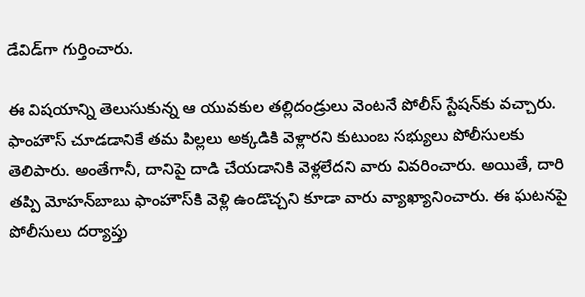డేవిడ్‌గా గుర్తించారు.

ఈ విషయాన్ని తెలుసుకున్న ఆ యువకుల తల్లిదండ్రులు వెంటనే పోలీస్ స్టేషన్‌కు వచ్చారు. ఫాంహౌస్‌ చూడడానికే తమ పిల్లలు అక్కడికి వెళ్లారని కుటుంబ సభ్యులు పోలీసులకు తెలిపారు. అంతేగానీ, దానిపై దాడి చేయడానికి వెళ్లలేదని వారు వివరించారు. అయితే, దారి తప్పి మోహన్‌బాబు ఫాంహౌస్‌కి వెళ్లి ఉండొచ్చని కూడా వారు వ్యాఖ్యానించారు. ఈ ఘటనపై పోలీసులు దర్యాప్తు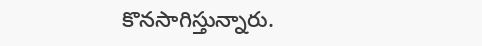కొనసాగిస్తున్నారు.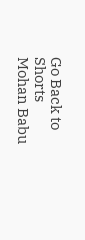Go Back to Shorts
Mohan Babu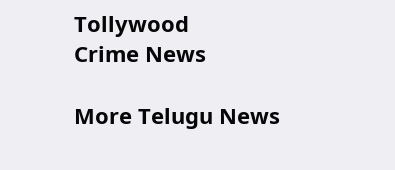Tollywood
Crime News

More Telugu News